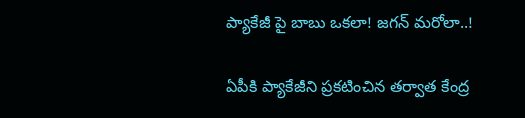ప్యాకేజీ పై బాబు ఒకలా! జగన్ మరోలా..!

ఏపీకి ప్యాకేజీని ప్రకటించిన తర్వాత కేంద్ర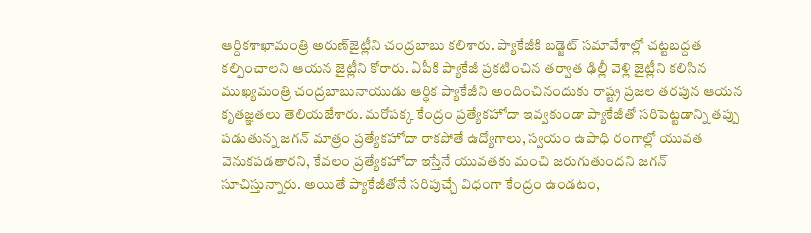ఆర్దికశాఖామంత్రి అరుణ్‌జైట్లీని చంద్రబాబు కలిశారు. ప్యాకేజీకి బడ్జెట్‌ సమావేశాల్లో చట్టబద్దత కల్పించాలని ఆయన జైట్లీని కోరారు. ఏపీకి ప్యాకేజీ ప్రకటించిన తర్వాత ఢిల్లీ వెళ్లి జైట్లీని కలిసిన ముఖ్యమంత్రి చంద్రబాబునాయుడు ఆర్ధిక ప్యాకేజీని అందించినందుకు రాష్ట్ర ప్రజల తరపున ఆయన కృతజ్ఞతలు తెలియజేశారు. మరోపక్క కేంద్రం ప్రత్యేకహోదా ఇవ్వకుండా ప్యాకేజీతో సరిపెట్టడాన్ని తప్పు పడుతున్న జగన్‌ మాత్రం ప్రత్యేకహోదా రాకపోతే ఉద్యోగాలు, స్వయం ఉపాధి రంగాల్లో యువత వెనుకపడతారని, కేవలం ప్రత్యేకహోదా ఇస్తేనే యువతకు మంచి జరుగుతుందని జగన్‌ సూచిస్తున్నారు. అయితే ప్యాకేజీతోనే సరిపుచ్చే విధంగా కేంద్రం ఉండటం,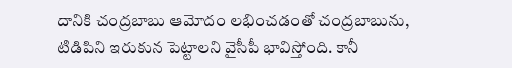దానికి చంద్రబాబు ఆమోదం లభించడంతో చంద్రబాబును, టిడిపిని ఇరుకున పెట్టాలని వైసీపీ భావిస్తోంది. కానీ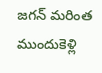జగన్‌ మరింత ముందుకెళ్లి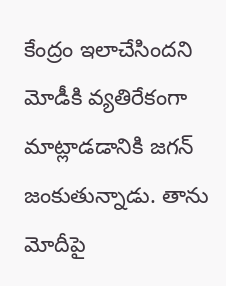కేంద్రం ఇలాచేసిందని మోడీకి వ్యతిరేకంగా మాట్లాడడానికి జగన్‌ జంకుతున్నాడు. తాను మోదీపై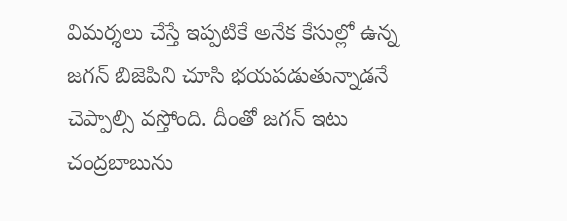విమర్శలు చేస్తే ఇప్పటికే అనేక కేసుల్లో ఉన్న జగన్‌ బిజెపిని చూసి భయపడుతున్నాడనే చెప్పాల్సి వస్తోంది. దీంతో జగన్‌ ఇటు చంద్రబాబును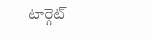టార్గెట్‌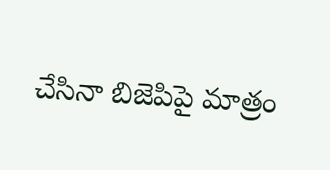చేసినా బిజెపిపై మాత్రం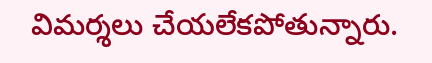విమర్శలు చేయలేకపోతున్నారు.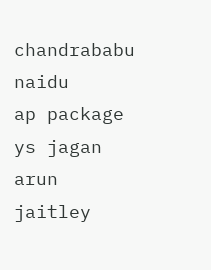chandrababu naidu
ap package
ys jagan
arun jaitley